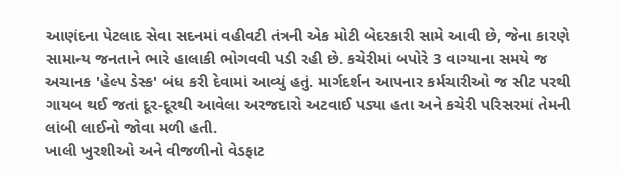આણંદના પેટલાદ સેવા સદનમાં વહીવટી તંત્રની એક મોટી બેદરકારી સામે આવી છે, જેના કારણે સામાન્ય જનતાને ભારે હાલાકી ભોગવવી પડી રહી છે. કચેરીમાં બપોરે 3 વાગ્યાના સમયે જ અચાનક 'હેલ્પ ડેસ્ક' બંધ કરી દેવામાં આવ્યું હતું. માર્ગદર્શન આપનાર કર્મચારીઓ જ સીટ પરથી ગાયબ થઈ જતાં દૂર-દૂરથી આવેલા અરજદારો અટવાઈ પડ્યા હતા અને કચેરી પરિસરમાં તેમની લાંબી લાઈનો જોવા મળી હતી.
ખાલી ખુરશીઓ અને વીજળીનો વેડફાટ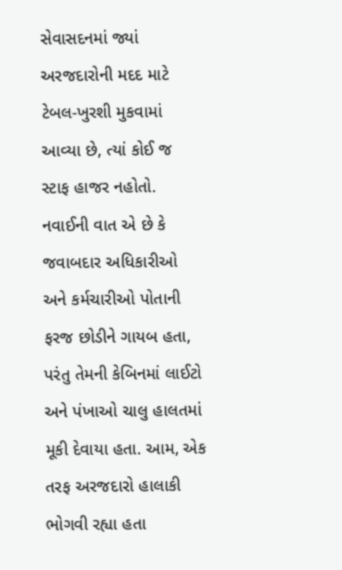સેવાસદનમાં જ્યાં અરજદારોની મદદ માટે ટેબલ-ખુરશી મુકવામાં આવ્યા છે, ત્યાં કોઈ જ સ્ટાફ હાજર નહોતો. નવાઈની વાત એ છે કે જવાબદાર અધિકારીઓ અને કર્મચારીઓ પોતાની ફરજ છોડીને ગાયબ હતા, પરંતુ તેમની કેબિનમાં લાઈટો અને પંખાઓ ચાલુ હાલતમાં મૂકી દેવાયા હતા. આમ, એક તરફ અરજદારો હાલાકી ભોગવી રહ્યા હતા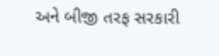અને બીજી તરફ સરકારી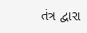તંત્ર દ્વારા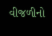વીજળીનો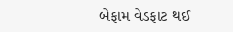બેફામ વેડફાટ થઈ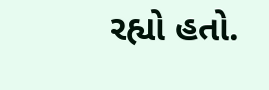રહ્યો હતો.